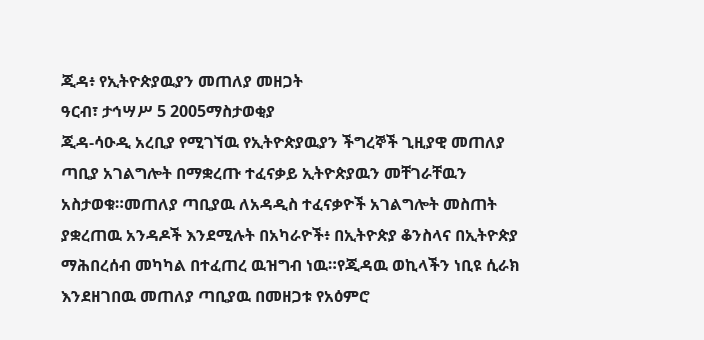ጂዳ፥ የኢትዮጵያዉያን መጠለያ መዘጋት
ዓርብ፣ ታኅሣሥ 5 2005ማስታወቂያ
ጂዳ-ሳዑዲ አረቢያ የሚገኘዉ የኢትዮጵያዉያን ችግረኞች ጊዚያዊ መጠለያ ጣቢያ አገልግሎት በማቋረጡ ተፈናቃይ ኢትዮጵያዉን መቸገራቸዉን አስታወቁ።መጠለያ ጣቢያዉ ለአዳዲስ ተፈናቃዮች አገልግሎት መስጠት ያቋረጠዉ አንዳዶች እንደሚሉት በአካራዮች፥ በኢትዮጵያ ቆንስላና በኢትዮጵያ ማሕበረሰብ መካካል በተፈጠረ ዉዝግብ ነዉ።የጂዳዉ ወኪላችን ነቢዩ ሲራክ እንደዘገበዉ መጠለያ ጣቢያዉ በመዘጋቱ የአዕምሮ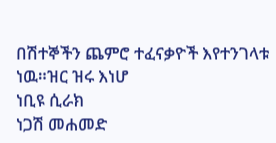በሽተኞችን ጨምሮ ተፈናቃዮች እየተንገላቱ ነዉ።ዝር ዝሩ እነሆ
ነቢዩ ሲራክ
ነጋሽ መሐመድ